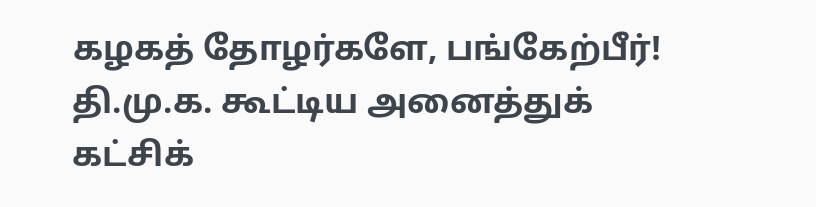கழகத் தோழர்களே, பங்கேற்பீர்!
தி.மு.க. கூட்டிய அனைத்துக் கட்சிக்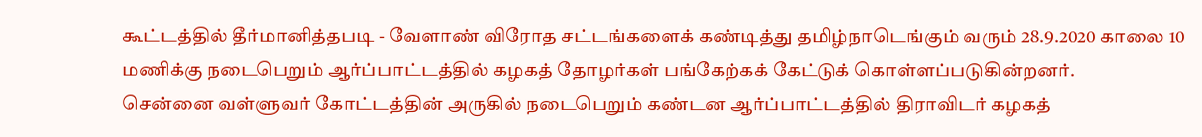கூட்டத்தில் தீர்மானித்தபடி - வேளாண் விரோத சட்டங்களைக் கண்டித்து தமிழ்நாடெங்கும் வரும் 28.9.2020 காலை 10 மணிக்கு நடைபெறும் ஆர்ப்பாட்டத்தில் கழகத் தோழர்கள் பங்கேற்கக் கேட்டுக் கொள்ளப்படுகின்றனர்.
சென்னை வள்ளுவர் கோட்டத்தின் அருகில் நடைபெறும் கண்டன ஆர்ப்பாட்டத்தில் திராவிடர் கழகத்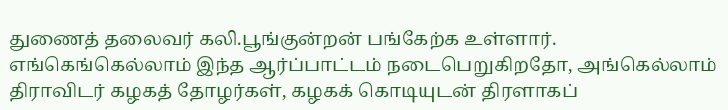துணைத் தலைவர் கலி.பூங்குன்றன் பங்கேற்க உள்ளார்.
எங்கெங்கெல்லாம் இந்த ஆர்ப்பாட்டம் நடைபெறுகிறதோ, அங்கெல்லாம் திராவிடர் கழகத் தோழர்கள், கழகக் கொடியுடன் திரளாகப்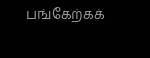பங்கேற்கக்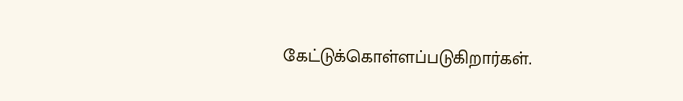கேட்டுக்கொள்ளப்படுகிறார்கள்.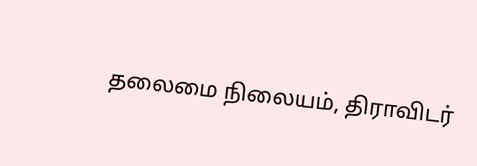தலைமை நிலையம், திராவிடர்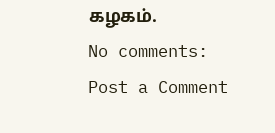கழகம்.
No comments:
Post a Comment